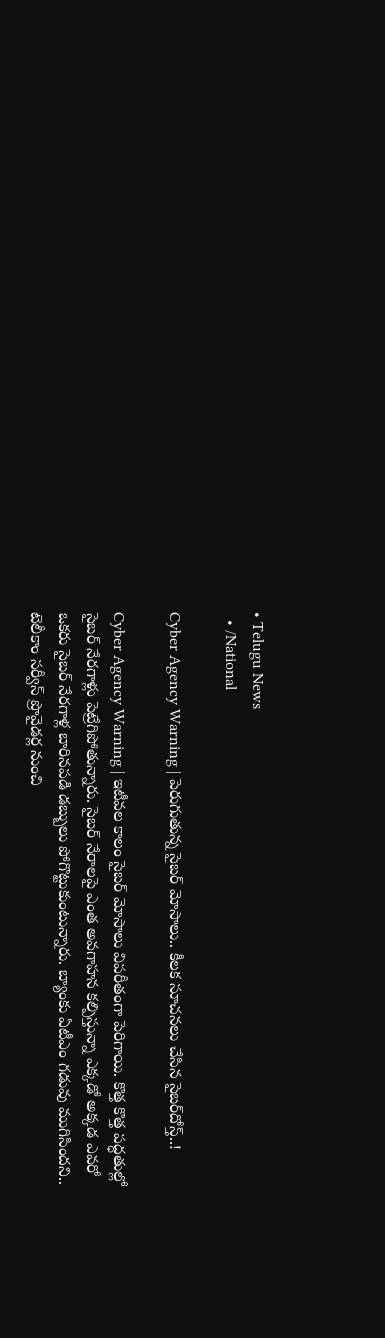• Telugu News
  • /National

Cyber Agency Warning | పెరుగుతున్న సైబర్‌ మోసాలు.. కీలక సూచనలు చేసిన సైబర్‌దోస్త్‌..!

Cyber Agency Warning | ఇటీవల కాలం సైబర్‌ మోసాలు విపరీతంగా పెరిగాయి. కొత్త కొత్త పద్ధతుల్లో సైబర్‌ నేరగాళ్లు పెట్రేగిపోతున్నారు. సైబర్‌ నేరాలపై ఎంత అవగాహన కల్పిస్తున్నా ఎక్కడో అక్కడ ఎవరో ఒకరు సైబర్‌ నేరగాళ్ల బారినపడి డబ్బులు పోగొట్టుకుంటున్నారు. బ్యాంకు ఏటీఎం గడువు ముగిసిందని.. టెలీకాం సర్వీస్‌ ప్రొవైడర్ల నుంచి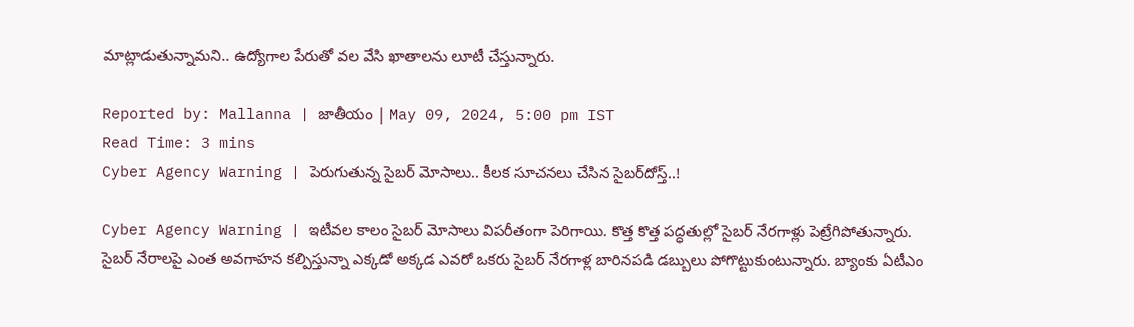మాట్లాడుతున్నామని.. ఉద్యోగాల పేరుతో వల వేసి ఖాతాలను లూటీ చేస్తున్నారు.

Reported by: Mallanna | జాతీయం | May 09, 2024, 5:00 pm IST
Read Time: 3 mins
Cyber Agency Warning | పెరుగుతున్న సైబర్‌ మోసాలు.. కీలక సూచనలు చేసిన సైబర్‌దోస్త్‌..!

Cyber Agency Warning | ఇటీవల కాలం సైబర్‌ మోసాలు విపరీతంగా పెరిగాయి. కొత్త కొత్త పద్ధతుల్లో సైబర్‌ నేరగాళ్లు పెట్రేగిపోతున్నారు. సైబర్‌ నేరాలపై ఎంత అవగాహన కల్పిస్తున్నా ఎక్కడో అక్కడ ఎవరో ఒకరు సైబర్‌ నేరగాళ్ల బారినపడి డబ్బులు పోగొట్టుకుంటున్నారు. బ్యాంకు ఏటీఎం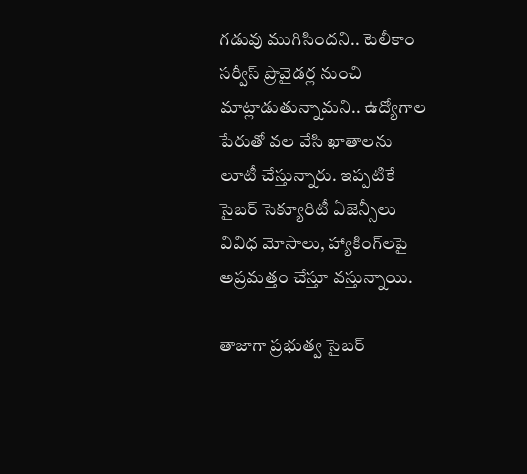గడువు ముగిసిందని.. టెలీకాం సర్వీస్‌ ప్రొవైడర్ల నుంచి మాట్లాడుతున్నామని.. ఉద్యోగాల పేరుతో వల వేసి ఖాతాలను లూటీ చేస్తున్నారు. ఇప్పటికే సైబర్‌ సెక్యూరిటీ ఏజెన్సీలు వివిధ మోసాలు, హ్యాకింగ్‌లపై అప్రమత్తం చేస్తూ వస్తున్నాయి.

తాజాగా ప్రభుత్వ సైబర్‌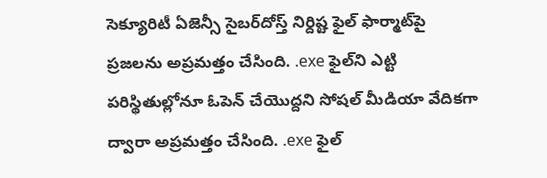సెక్యూరిటీ ఏజెన్సీ సైబర్‌దోస్త్‌ నిర్దిష్ట ఫైల్‌ ఫార్మాట్‌పై ప్రజలను అప్రమత్తం చేసింది. .exe ఫైల్‌ని ఎట్టి పరిస్థితుల్లోనూ ఓపెన్‌ చేయొద్దని సోషల్‌ మీడియా వేదికగా ద్వారా అప్రమత్తం చేసింది. .exe ఫైల్‌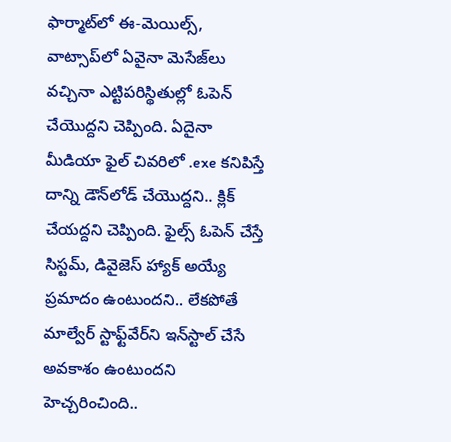ఫార్మాట్‌లో ఈ-మెయిల్స్‌, వాట్సాప్‌లో ఏవైనా మెసేజ్‌లు వచ్చినా ఎట్టిపరిస్థితుల్లో ఓపెన్‌ చేయొద్దని చెప్పింది. ఏదైనా మీడియా ఫైల్ చివరిలో .exe కనిపిస్తే దాన్ని డౌన్‌లోడ్‌ చేయొద్దని.. క్లిక్‌ చేయద్దని చెప్పింది. ఫైల్స్‌ ఓపెన్‌ చేస్తే సిస్టమ్‌, డివైజెస్‌ హ్యాక్‌ అయ్యే ప్రమాదం ఉంటుందని.. లేకపోతే మాల్వేర్‌ స్టాఫ్ట్‌వేర్‌ని ఇన్‌స్టాల్‌ చేసే అవకాశం ఉంటుందని హెచ్చరించింది..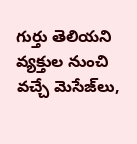గుర్తు తెలియని వ్యక్తుల నుంచి వచ్చే మెసేజ్‌లు,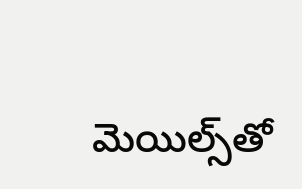మెయిల్స్‌తో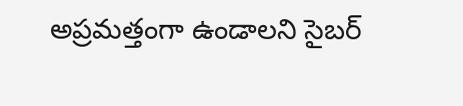అప్రమత్తంగా ఉండాలని సైబర్‌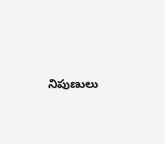నిపుణులు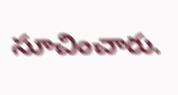సూచించారు.